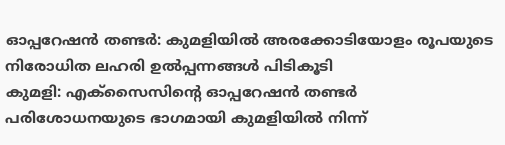ഓപ്പറേഷൻ തണ്ടർ: കുമളിയിൽ അരക്കോടിയോളം രൂപയുടെ നിരോധിത ലഹരി ഉൽപ്പന്നങ്ങൾ പിടികൂടി
കുമളി: എക്സൈസിന്റെ ഓപ്പറേഷൻ തണ്ടർ പരിശോധനയുടെ ഭാഗമായി കുമളിയിൽ നിന്ന്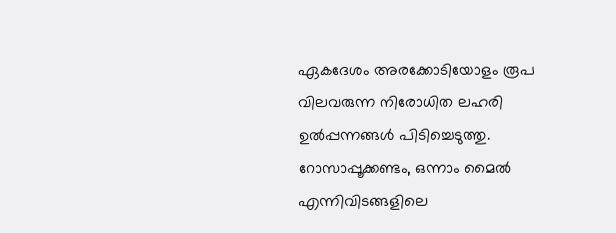ഏകദേശം അരക്കോടിയോളം രൂപ വിലവരുന്ന നിരോധിത ലഹരി ഉൽപ്പന്നങ്ങൾ പിടിച്ചെടുത്തു. റോസാപ്പൂക്കണ്ടം, ഒന്നാം മൈൽ എന്നിവിടങ്ങളിലെ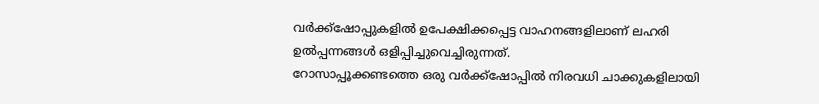വർക്ക്ഷോപ്പുകളിൽ ഉപേക്ഷിക്കപ്പെട്ട വാഹനങ്ങളിലാണ് ലഹരി ഉൽപ്പന്നങ്ങൾ ഒളിപ്പിച്ചുവെച്ചിരുന്നത്.
റോസാപ്പൂക്കണ്ടത്തെ ഒരു വർക്ക്ഷോപ്പിൽ നിരവധി ചാക്കുകളിലായി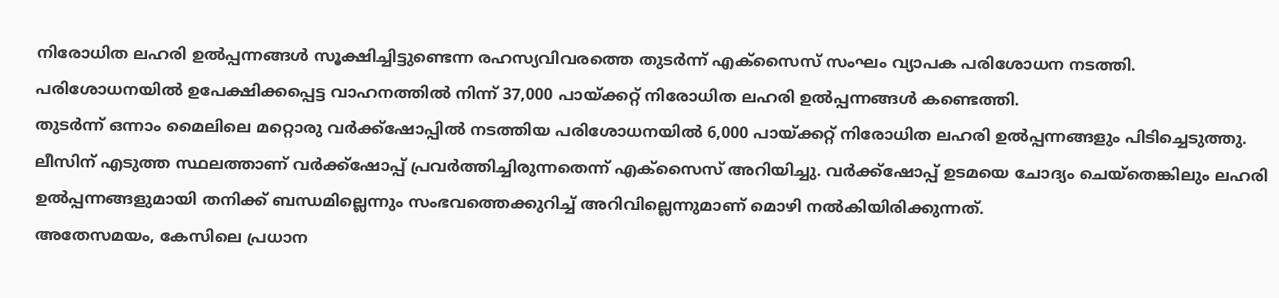നിരോധിത ലഹരി ഉൽപ്പന്നങ്ങൾ സൂക്ഷിച്ചിട്ടുണ്ടെന്ന രഹസ്യവിവരത്തെ തുടർന്ന് എക്സൈസ് സംഘം വ്യാപക പരിശോധന നടത്തി. പരിശോധനയിൽ ഉപേക്ഷിക്കപ്പെട്ട വാഹനത്തിൽ നിന്ന് 37,000 പായ്ക്കറ്റ് നിരോധിത ലഹരി ഉൽപ്പന്നങ്ങൾ കണ്ടെത്തി.
തുടർന്ന് ഒന്നാം മൈലിലെ മറ്റൊരു വർക്ക്ഷോപ്പിൽ നടത്തിയ പരിശോധനയിൽ 6,000 പായ്ക്കറ്റ് നിരോധിത ലഹരി ഉൽപ്പന്നങ്ങളും പിടിച്ചെടുത്തു.
ലീസിന് എടുത്ത സ്ഥലത്താണ് വർക്ക്ഷോപ്പ് പ്രവർത്തിച്ചിരുന്നതെന്ന് എക്സൈസ് അറിയിച്ചു. വർക്ക്ഷോപ്പ് ഉടമയെ ചോദ്യം ചെയ്തെങ്കിലും ലഹരി ഉൽപ്പന്നങ്ങളുമായി തനിക്ക് ബന്ധമില്ലെന്നും സംഭവത്തെക്കുറിച്ച് അറിവില്ലെന്നുമാണ് മൊഴി നൽകിയിരിക്കുന്നത്.
അതേസമയം, കേസിലെ പ്രധാന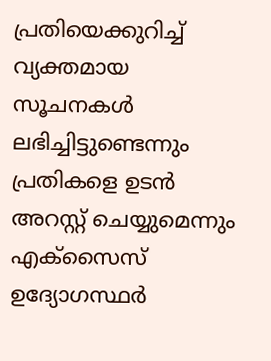പ്രതിയെക്കുറിച്ച് വ്യക്തമായ സൂചനകൾ ലഭിച്ചിട്ടുണ്ടെന്നും പ്രതികളെ ഉടൻ അറസ്റ്റ് ചെയ്യുമെന്നും എക്സൈസ് ഉദ്യോഗസ്ഥർ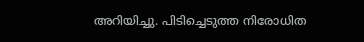അറിയിച്ചു. പിടിച്ചെടുത്ത നിരോധിത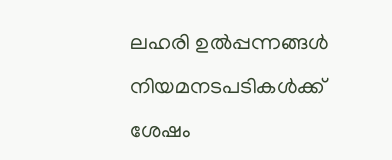ലഹരി ഉൽപ്പന്നങ്ങൾ നിയമനടപടികൾക്ക് ശേഷം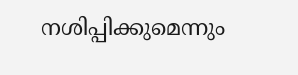നശിപ്പിക്കുമെന്നും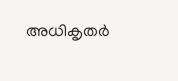അധികൃതർ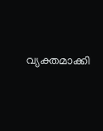വ്യക്തമാക്കി